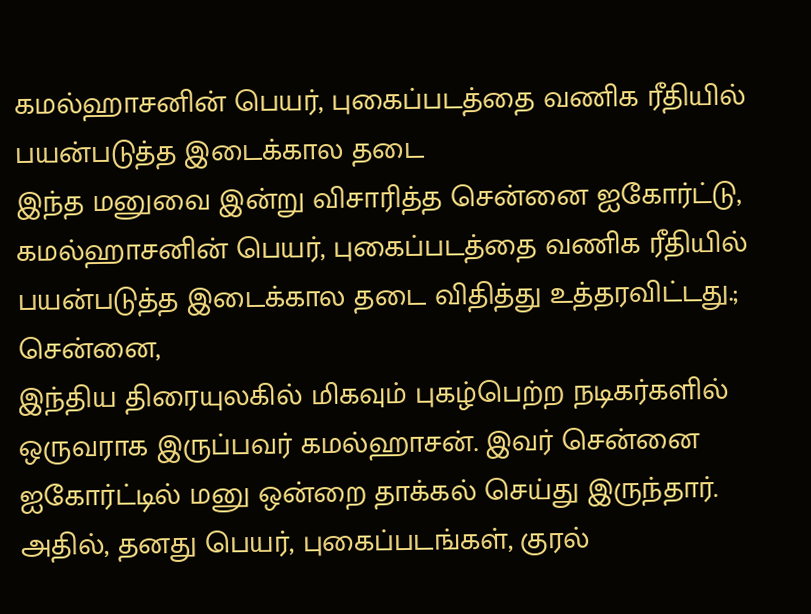கமல்ஹாசனின் பெயர், புகைப்படத்தை வணிக ரீதியில் பயன்படுத்த இடைக்கால தடை
இந்த மனுவை இன்று விசாரித்த சென்னை ஐகோர்ட்டு, கமல்ஹாசனின் பெயர், புகைப்படத்தை வணிக ரீதியில் பயன்படுத்த இடைக்கால தடை விதித்து உத்தரவிட்டது.;
சென்னை,
இந்திய திரையுலகில் மிகவும் புகழ்பெற்ற நடிகர்களில் ஒருவராக இருப்பவர் கமல்ஹாசன். இவர் சென்னை ஐகோர்ட்டில் மனு ஒன்றை தாக்கல் செய்து இருந்தார். அதில், தனது பெயர், புகைப்படங்கள், குரல்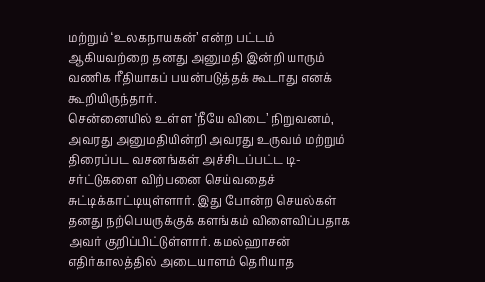மற்றும் ‘உலகநாயகன்’ என்ற பட்டம் ஆகியவற்றை தனது அனுமதி இன்றி யாரும் வணிக ரீதியாகப் பயன்படுத்தக் கூடாது எனக் கூறியிருந்தார்.
சென்னையில் உள்ள ‘நீயே விடை’ நிறுவனம், அவரது அனுமதியின்றி அவரது உருவம் மற்றும் திரைப்பட வசனங்கள் அச்சிடப்பட்ட டி-சர்ட்டுகளை விற்பனை செய்வதைச் சுட்டிக்காட்டியுள்ளார். இது போன்ற செயல்கள் தனது நற்பெயருக்குக் களங்கம் விளைவிப்பதாக அவர் குறிப்பிட்டுள்ளார். கமல்ஹாசன் எதிர்காலத்தில் அடையாளம் தெரியாத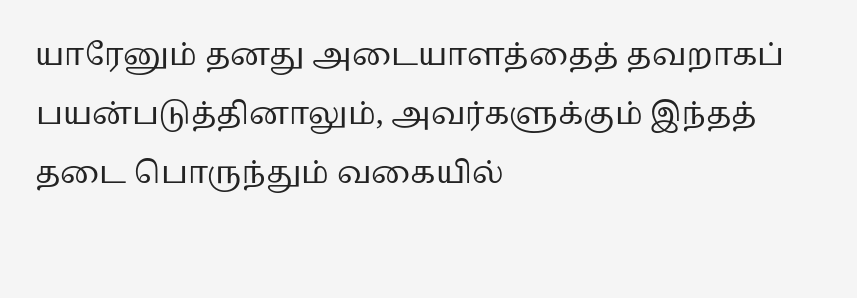யாரேனும் தனது அடையாளத்தைத் தவறாகப் பயன்படுத்தினாலும், அவர்களுக்கும் இந்தத் தடை பொருந்தும் வகையில்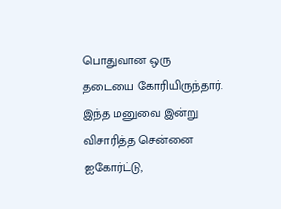பொதுவான ஒரு தடையை கோரியிருந்தார். இந்த மனுவை இன்று விசாரித்த சென்னை ஐகோர்ட்டு,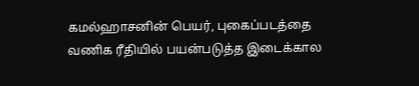கமல்ஹாசனின் பெயர், புகைப்படத்தை வணிக ரீதியில் பயன்படுத்த இடைக்கால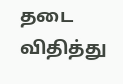தடை விதித்து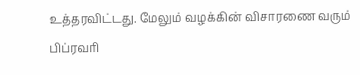உத்தரவிட்டது. மேலும் வழக்கின் விசாரணை வரும் பிப்ரவரி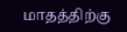மாதத்திற்கு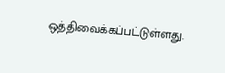ஒத்திவைக்கப்பட்டுள்ளது.